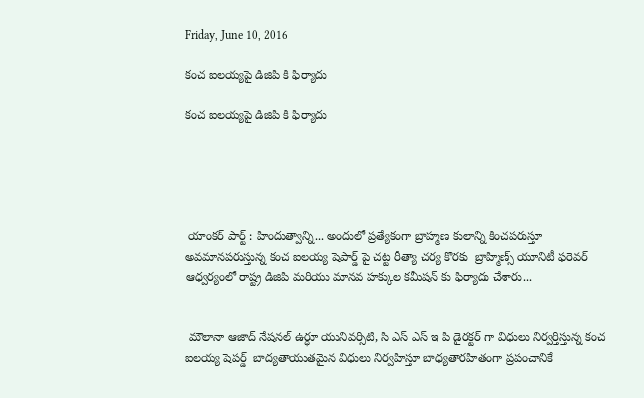Friday, June 10, 2016

కంచ ఐలయ్యపై డిజిపి కి ఫిర్యాదు

కంచ ఐలయ్యపై డిజిపి కి ఫిర్యాదు





 యాంకర్ పార్ట్ : హిందుత్వాన్ని... అందులో ప్రత్యేకంగా బ్రాహ్మణ కులాన్ని కించపరుస్తూ  అవమానపరుస్తున్న కంచ ఐలయ్య షెపార్డ్ పై చట్ట రీత్యా చర్య కొరకు  బ్రాహ్మిణ్స్ యూనిటీ ఫరెవర్ ఆధ్వర్యంలో రాష్ట్ర డిజిపి మరియు మానవ హక్కుల కమీషన్ కు ఫిర్యాదు చేశారు...


 మౌలానా ఆజాద్ నేషనల్ ఉర్ధూ యునివర్సిటి, సి ఎస్ ఎస్ ఇ పి డైరక్టర్ గా విధులు నిర్వర్తిస్తున్న కంచ ఐలయ్య షెపర్డ్  బాద్యతాయుతమైన విధులు నిర్వహిస్తూ బాధ్యతారహితంగా ప్రపంచానికే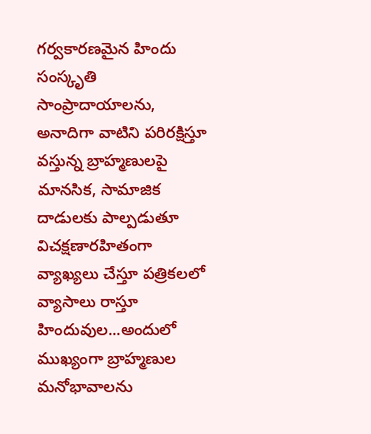గర్వకారణమైన హిందు సంస్కృతి  సాంప్రాదాయాలను, అనాదిగా వాటిని పరిరక్షిస్తూ వస్తున్న బ్రాహ్మణులపై మానసిక, సామాజిక దాడులకు పాల్పడుతూ విచక్షణారహితంగా వ్యాఖ్యలు చేస్తూ పత్రికలలో వ్యాసాలు రాస్తూ హిందువుల...అందులో ముఖ్యంగా బ్రాహ్మణుల మనోభావాలను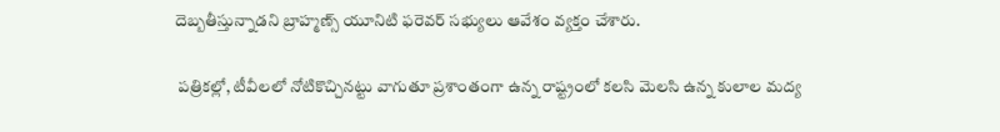దెబ్బతీస్తున్నాడని బ్రాహ్మణ్స్ యూనిటి ఫరెవర్ సభ్యులు ఆవేశం వ్యక్తం చేశారు.

 పత్రికల్లో, టీవీలలో నోటికొచ్చినట్టు వాగుతూ ప్రశాంతంగా ఉన్న రాష్ట్రంలో కలసి మెలసి ఉన్న కులాల మద్య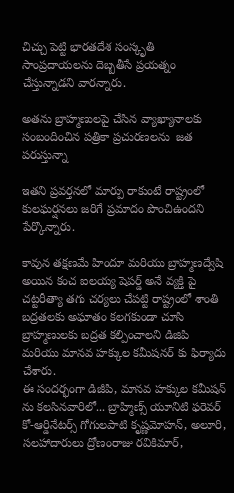చిచ్చు పెట్టి భారతదేశ సంస్కృతి సాంప్రదాయలను దెబ్బతీసే ప్రయత్నం చేస్తున్నాడని వారన్నారు.

అతను బ్రాహ్మణులపై చేసిన వ్యాఖ్యానాలకు సంబందించిన పత్రికా ప్రచురణలను  జత పరుస్తున్నా

ఇతని ప్రవర్తనలో మార్పు రాకుంటే రాష్ట్రంలో కులఘర్షనలు జరిగే ప్రమాదం పొంచిఉందని పేర్కొన్నారు.

కావున తక్షణమే హిందూ మరియు బ్రాహ్మణద్వేషి అయిన కంచ ఐలయ్య షెపర్డ్ అనే వ్యక్తి పై చట్టరీత్యా తగు చర్యలు చేపట్టి రాష్ట్రంలో శాంతి బద్రతలకు అఘాతం కలగకుండా చూసి బ్రాహ్మణులకు బద్రత కల్పించాలని డిజిపి మరియు మానవ హక్కుల కమీషనర్ కు ఫిర్యాదు చేశారు.
ఈ సందర్భంగా డిజీపి, మానవ హక్కుల కమీషన్ ను కలసినవారిలో... బ్రాహ్మిణ్స్ యూనిటి ఫరెవర్ కో-ఆర్డినేటర్స్ గోగులపాటి కృష్ణమోహన్, అలూరి, సలహాదారులు ద్రోణంరాజు రవికిమార్,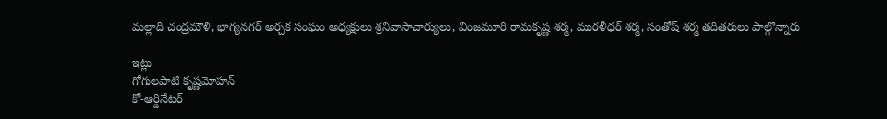మల్లాది చంద్రమౌళి, భాగ్యనగర్ అర్చక సంఘం అధ్యక్షులు శ్రనివాసాచార్యులు, వింజమూరి రామకృష్ణ శర్మ, మురళీధర్ శర్మ, సంతోష్ శర్మ తదితరులు పాల్గొన్నారు

ఇట్లు
గోగులపాటి కృష్ణమోహన్
కో-ఆర్డినేటర్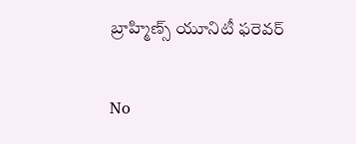బ్రాహ్మిణ్స్ యూనిటీ ఫరెవర్

No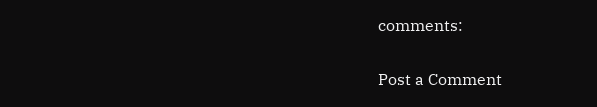comments:

Post a Comment